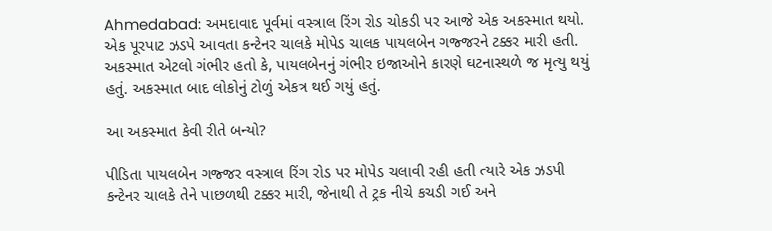Ahmedabad: અમદાવાદ પૂર્વમાં વસ્ત્રાલ રિંગ રોડ ચોકડી પર આજે એક અકસ્માત થયો. એક પૂરપાટ ઝડપે આવતા કન્ટેનર ચાલકે મોપેડ ચાલક પાયલબેન ગજ્જરને ટક્કર મારી હતી. અકસ્માત એટલો ગંભીર હતો કે, પાયલબેનનું ગંભીર ઇજાઓને કારણે ઘટનાસ્થળે જ મૃત્યુ થયું હતું. અકસ્માત બાદ લોકોનું ટોળું એકત્ર થઈ ગયું હતું.

આ અકસ્માત કેવી રીતે બન્યો?

પીડિતા પાયલબેન ગજ્જર વસ્ત્રાલ રિંગ રોડ પર મોપેડ ચલાવી રહી હતી ત્યારે એક ઝડપી કન્ટેનર ચાલકે તેને પાછળથી ટક્કર મારી, જેનાથી તે ટ્રક નીચે કચડી ગઈ અને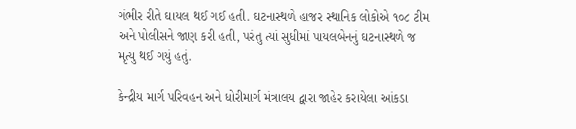ગંભીર રીતે ઘાયલ થઈ ગઈ હતી. ઘટનાસ્થળે હાજર સ્થાનિક લોકોએ ૧૦૮ ટીમ અને પોલીસને જાણ કરી હતી, પરંતુ ત્યાં સુધીમાં પાયલબેનનું ઘટનાસ્થળે જ મૃત્યુ થઈ ગયું હતું.

કેન્દ્રીય માર્ગ પરિવહન અને ધોરીમાર્ગ મંત્રાલય દ્વારા જાહેર કરાયેલા આંકડા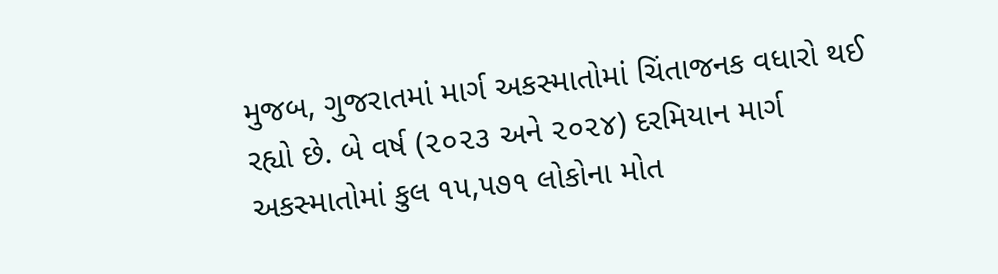મુજબ, ગુજરાતમાં માર્ગ અકસ્માતોમાં ચિંતાજનક વધારો થઈ રહ્યો છે. બે વર્ષ (૨૦૨૩ અને ૨૦૨૪) દરમિયાન માર્ગ અકસ્માતોમાં કુલ ૧૫,૫૭૧ લોકોના મોત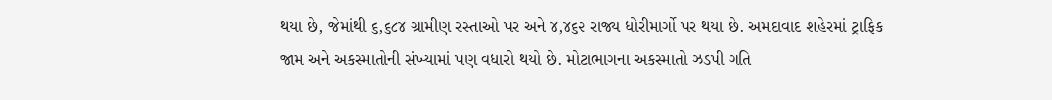થયા છે, જેમાંથી ૬,૬૮૪ ગ્રામીણ રસ્તાઓ પર અને ૪,૪૬૨ રાજ્ય ધોરીમાર્ગો પર થયા છે. અમદાવાદ શહેરમાં ટ્રાફિક જામ અને અકસ્માતોની સંખ્યામાં પણ વધારો થયો છે. મોટાભાગના અકસ્માતો ઝડપી ગતિ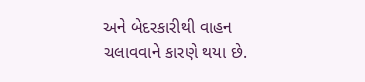અને બેદરકારીથી વાહન ચલાવવાને કારણે થયા છે.